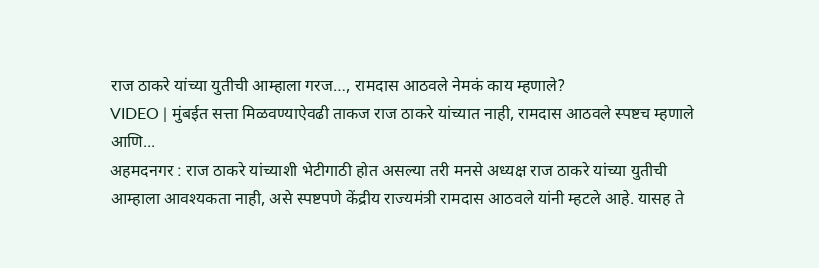राज ठाकरे यांच्या युतीची आम्हाला गरज…, रामदास आठवले नेमकं काय म्हणाले?
VIDEO | मुंबईत सत्ता मिळवण्याऐवढी ताकज राज ठाकरे यांच्यात नाही, रामदास आठवले स्पष्टच म्हणाले आणि...
अहमदनगर : राज ठाकरे यांच्याशी भेटीगाठी होत असल्या तरी मनसे अध्यक्ष राज ठाकरे यांच्या युतीची आम्हाला आवश्यकता नाही, असे स्पष्टपणे केंद्रीय राज्यमंत्री रामदास आठवले यांनी म्हटले आहे. यासह ते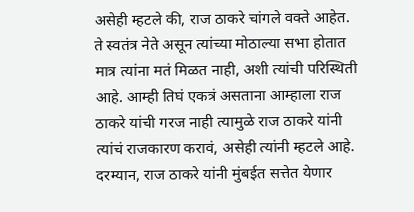असेही म्हटले की, राज ठाकरे चांगले वक्ते आहेत. ते स्वतंत्र नेते असून त्यांच्या मोठाल्या सभा होतात मात्र त्यांना मतं मिळत नाही, अशी त्यांची परिस्थिती आहे. आम्ही तिघं एकत्रं असताना आम्हाला राज ठाकरे यांची गरज नाही त्यामुळे राज ठाकरे यांनी त्यांचं राजकारण करावं, असेही त्यांनी म्हटले आहे. दरम्यान, राज ठाकरे यांनी मुंबईत सत्तेत येणार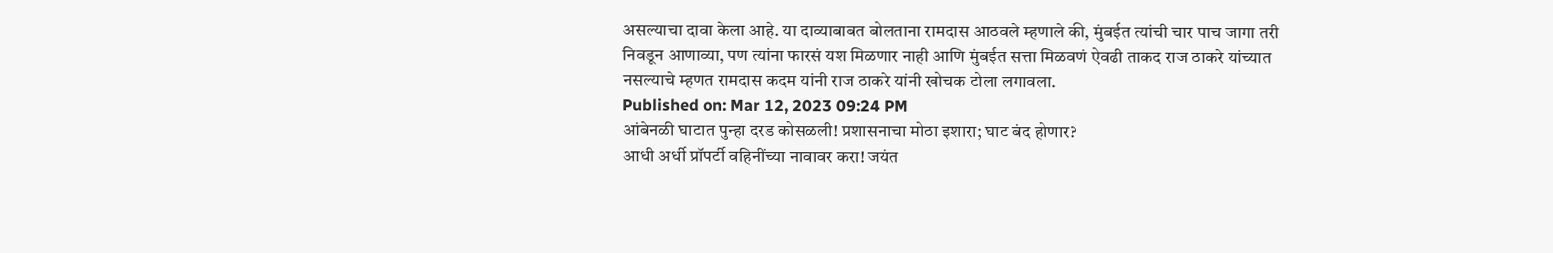असल्याचा दावा केला आहे. या दाव्याबाबत बोलताना रामदास आठवले म्हणाले की, मुंबईत त्यांची चार पाच जागा तरी निवडून आणाव्या, पण त्यांना फारसं यश मिळणार नाही आणि मुंबईत सत्ता मिळवणं ऐवढी ताकद राज ठाकरे यांच्यात नसल्याचे म्हणत रामदास कदम यांनी राज ठाकरे यांनी खोचक टोला लगावला.
Published on: Mar 12, 2023 09:24 PM
आंबेनळी घाटात पुन्हा दरड कोसळली! प्रशासनाचा मोठा इशारा; घाट बंद होणार?
आधी अर्धी प्रॉपर्टी वहिनींच्या नावावर करा! जयंत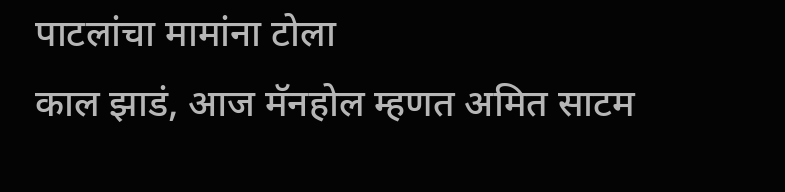पाटलांचा मामांना टोला
काल झाडं, आज मॅनहोल म्हणत अमित साटम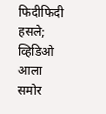फिदीफिदी हसले; व्हिडिओ आला समोर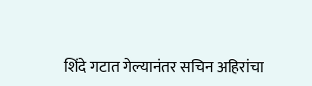शिंदे गटात गेल्यानंतर सचिन अहिरांचा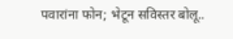पवारांना फोन; भेटून सविस्तर बोलू..